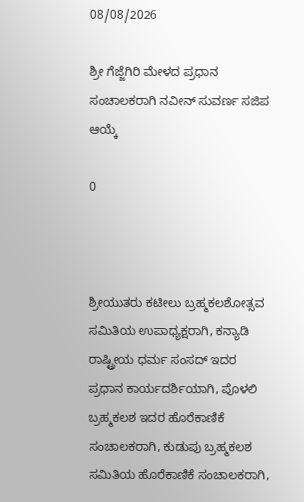08/08/2026

ಶ್ರೀ ಗೆಜ್ಜೆಗಿರಿ ಮೇಳದ ಪ್ರಧಾನ ಸಂಚಾಲಕರಾಗಿ ನವೀನ್ ಸುವರ್ಣ ಸಜಿಪ ಆಯ್ಕೆ

0



ಶ್ರೀಯುತರು ಕಟೀಲು ಬ್ರಹ್ಮಕಲಶೋತ್ಸವ ಸಮಿತಿಯ ಉಪಾಧ್ಯಕ್ಷರಾಗಿ, ಕನ್ಯಾಡಿ ರಾಷ್ಟ್ರೀಯ ಧರ್ಮ ಸಂಸದ್ ಇದರ ಪ್ರಧಾನ ಕಾರ್ಯದರ್ಶಿಯಾಗಿ, ಪೊಳಲಿ ಬ್ರಹ್ಮಕಲಶ ಇದರ ಹೊರೆಕಾಣಿಕೆ ಸಂಚಾಲಕರಾಗಿ, ಕುಡುಪು ಬ್ರಹ್ಮಕಲಶ ಸಮಿತಿಯ ಹೊರೆಕಾಣಿಕೆ ಸಂಚಾಲಕರಾಗಿ,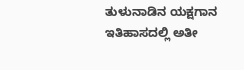ತುಳುನಾಡಿನ ಯಕ್ಷಗಾನ ಇತಿಹಾಸದಲ್ಲಿ ಅತೀ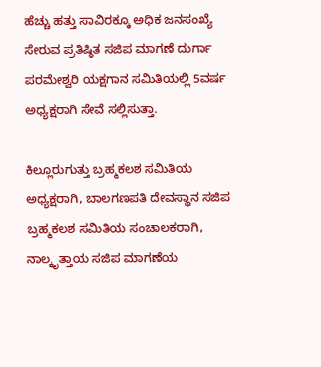ಹೆಚ್ಚು ಹತ್ತು ಸಾವಿರಕ್ಕೂ ಅಧಿಕ ಜನಸಂಖ್ಯೆ ಸೇರುವ ಪ್ರತಿಷ್ಠಿತ ಸಜಿಪ ಮಾಗಣೆ ದುರ್ಗಾ ಪರಮೇಶ್ವರಿ ಯಕ್ಷಗಾನ ಸಮಿತಿಯಲ್ಲಿ 5ವರ್ಷ ಅಧ್ಯಕ್ಷರಾಗಿ ಸೇವೆ ಸಲ್ಲಿಸುತ್ತಾ.

ಕಿಲ್ಲೂರುಗುತ್ತು ಬ್ರಹ್ಮಕಲಶ ಸಮಿತಿಯ ಅಧ್ಯಕ್ಷರಾಗಿ, ಬಾಲಗಣಪತಿ ದೇವಸ್ಥಾನ ಸಜಿಪ ಬ್ರಹ್ಮಕಲಶ ಸಮಿತಿಯ ಸಂಚಾಲಕರಾಗಿ, ನಾಲ್ಕೃತ್ತಾಯ ಸಜಿಪ ಮಾಗಣೆಯ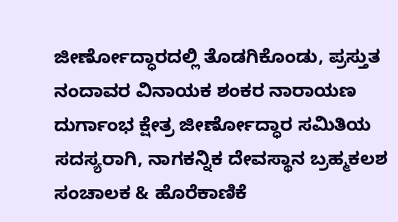ಜೀರ್ಣೋದ್ಧಾರದಲ್ಲಿ ತೊಡಗಿಕೊಂಡು, ಪ್ರಸ್ತುತ ನಂದಾವರ ವಿನಾಯಕ ಶಂಕರ ನಾರಾಯಣ ದುರ್ಗಾಂಭ ಕ್ಷೇತ್ರ ಜೀರ್ಣೋದ್ಧಾರ ಸಮಿತಿಯ ಸದಸ್ಯರಾಗಿ, ನಾಗಕನ್ನಿಕ ದೇವಸ್ಥಾನ ಬ್ರಹ್ಮಕಲಶ ಸಂಚಾಲಕ & ಹೊರೆಕಾಣಿಕೆ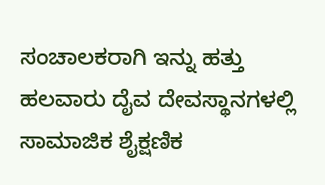ಸಂಚಾಲಕರಾಗಿ ಇನ್ನು ಹತ್ತು ಹಲವಾರು ದೈವ ದೇವಸ್ಥಾನಗಳಲ್ಲಿ ಸಾಮಾಜಿಕ ಶೈಕ್ಷಣಿಕ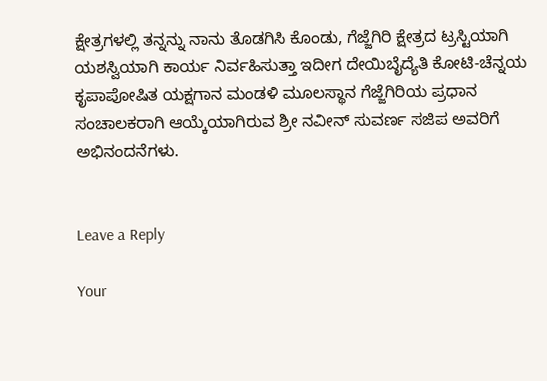ಕ್ಷೇತ್ರಗಳಲ್ಲಿ ತನ್ನನ್ನು ನಾನು ತೊಡಗಿಸಿ ಕೊಂಡು, ಗೆಜ್ಜೆಗಿರಿ ಕ್ಷೇತ್ರದ ಟ್ರಸ್ಟಿಯಾಗಿ ಯಶಸ್ವಿಯಾಗಿ ಕಾರ್ಯ ನಿರ್ವಹಿಸುತ್ತಾ ಇದೀಗ ದೇಯಿಬೈದ್ಯೆತಿ ಕೋಟಿ-ಚೆನ್ನಯ ಕೃಪಾಪೋಷಿತ ಯಕ್ಷಗಾನ ಮಂಡಳಿ ಮೂಲಸ್ಥಾನ ಗೆಜ್ಜೆಗಿರಿಯ ಪ್ರಧಾನ ಸಂಚಾಲಕರಾಗಿ ಆಯ್ಕೆಯಾಗಿರುವ ಶ್ರೀ ನವೀನ್ ಸುವರ್ಣ ಸಜಿಪ ಅವರಿಗೆ ಅಭಿನಂದನೆಗಳು.


Leave a Reply

Your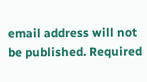email address will not be published. Required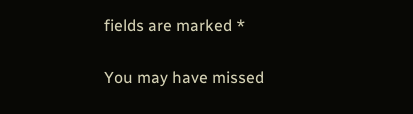fields are marked *

You may have missed